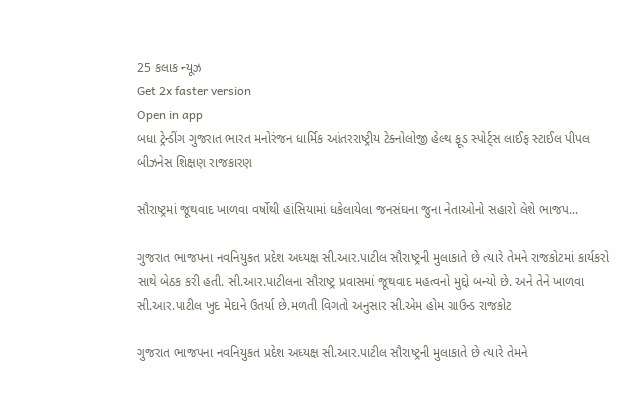25 કલાક ન્યૂઝ
Get 2x faster version
Open in app
બધા ટ્રેન્ડીંગ ગુજરાત ભારત મનોરંજન ધાર્મિક આંતરરાષ્ટ્રીય ટેક્નોલોજી હેલ્થ ફૂડ સ્પોર્ટ્સ લાઈફ સ્ટાઈલ પીપલ બીઝનેસ શિક્ષણ રાજકારણ

સૌરાષ્ટ્રમાં જૂથવાદ ખાળવા વર્ષોથી હાંસિયામાં ધકેલાયેલા જનસંઘના જુના નેતાઓનો સહારો લેશે ભાજપ...

ગુજરાત ભાજપના નવનિયુકત પ્રદેશ અધ્યક્ષ સી.આર.પાટીલ સૌરાષ્ટ્રની મુલાકાતે છે ત્યારે તેમને રાજકોટમાં કાર્યકરો સાથે બેઠક કરી હતી. સી.આર.પાટીલના સૌરાષ્ટ્ર પ્રવાસમાં જૂથવાદ મહત્વનો મુદ્દો બન્યો છે. અને તેને ખાળવા સી.આર.પાટીલ ખુદ મેદાને ઉતર્યા છે.મળતી વિગતો અનુસાર સી.એમ હોમ ગ્રાઉન્ડ રાજકોટ

ગુજરાત ભાજપના નવનિયુકત પ્રદેશ અધ્યક્ષ સી.આર.પાટીલ સૌરાષ્ટ્રની મુલાકાતે છે ત્યારે તેમને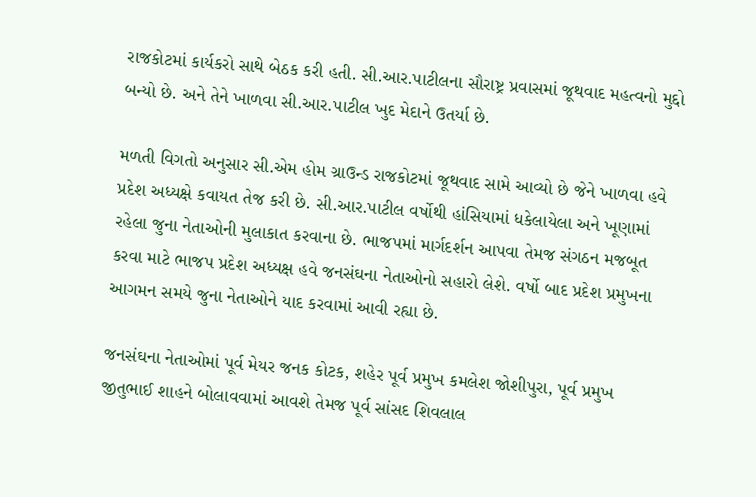રાજકોટમાં કાર્યકરો સાથે બેઠક કરી હતી. સી.આર.પાટીલના સૌરાષ્ટ્ર પ્રવાસમાં જૂથવાદ મહત્વનો મુદ્દો બન્યો છે. અને તેને ખાળવા સી.આર.પાટીલ ખુદ મેદાને ઉતર્યા છે.

મળતી વિગતો અનુસાર સી.એમ હોમ ગ્રાઉન્ડ રાજકોટમાં જૂથવાદ સામે આવ્યો છે જેને ખાળવા હવે પ્રદેશ અધ્યક્ષે કવાયત તેજ કરી છે. સી.આર.પાટીલ વર્ષોથી હાંસિયામાં ધકેલાયેલા અને ખૂણામાં રહેલા જુના નેતાઓની મુલાકાત કરવાના છે. ભાજપમાં માર્ગદર્શન આપવા તેમજ સંગઠન મજબૂત કરવા માટે ભાજપ પ્રદેશ અધ્યક્ષ હવે જનસંઘના નેતાઓનો સહારો લેશે. વર્ષો બાદ પ્રદેશ પ્રમુખના આગમન સમયે જુના નેતાઓને યાદ કરવામાં આવી રહ્યા છે.

જનસંઘના નેતાઓમાં પૂર્વ મેયર જનક કોટક, શહેર પૂર્વ પ્રમુખ કમલેશ જોશીપુરા, પૂર્વ પ્રમુખ જીતુભાઈ શાહને બોલાવવામાં આવશે તેમજ પૂર્વ સાંસદ શિવલાલ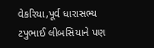વેકરિયા,પૂર્વ ધારાસભ્ય ટપુભાઈ લીબસિયાને પણ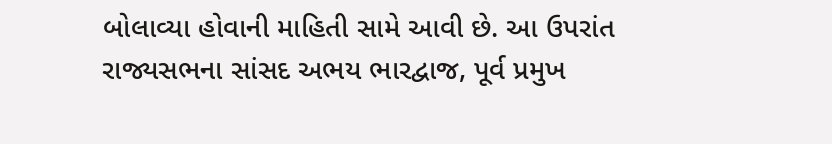બોલાવ્યા હોવાની માહિતી સામે આવી છે. આ ઉપરાંત રાજ્યસભના સાંસદ અભય ભારદ્વાજ, પૂર્વ પ્રમુખ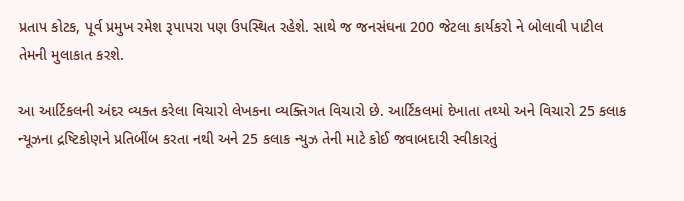પ્રતાપ કોટક, પૂર્વ પ્રમુખ રમેશ રૂપાપરા પણ ઉપસ્થિત રહેશે. સાથે જ જનસંઘના 200 જેટલા કાર્યકરો ને બોલાવી પાટીલ તેમની મુલાકાત કરશે.

આ આર્ટિકલની અંદર વ્યક્ત કરેલા વિચારો લેખકના વ્યક્તિગત વિચારો છે. આર્ટિકલમાં દેખાતા તથ્યો અને વિચારો 25 કલાક ન્યૂઝના દ્રષ્ટિકોણને પ્રતિબીંબ કરતા નથી અને 25 કલાક ન્યુઝ તેની માટે કોઈ જવાબદારી સ્વીકારતું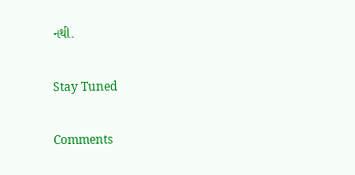નથી.

Stay Tuned

Comments